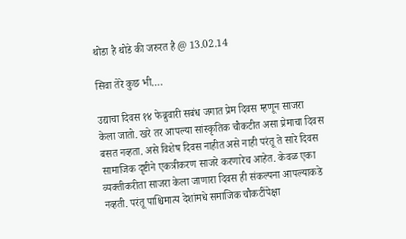थोडा है थोडे की जरुरत है @ 13.02.14

सिवा तेरे कुछ भी….

उद्याचा दिवस १४ फेब्रुवारी सबंध जगात प्रेम दिवस म्हणून साजरा केला जातो. खरे तर आपल्या सांस्कृतिक चौकटीत असा प्रेमाचा दिवस बसत नव्हता. असे विशेष दिवस नाहीत असे नाही परंतू ते सारे दिवस सामाजिक दृष्टीने एकत्रीकरण साजरे करणारेच आहेत. केवळ एका व्यक्तीकरीता साजरा केला जाणारा दिवस ही संकल्पना आपल्याकडे नव्हती. परंतू पाश्चिमात्य देशांमधे समाजिक चौकटींपेक्षा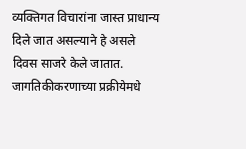व्यक्तिगत विचारांना जास्त प्राधान्य दिले जात असल्याने हे असले दिवस साजरे केले जातात. जागतिकीकरणाच्या प्रक्रीयेमधे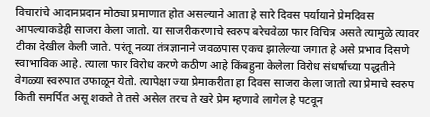विचारांचे आदानप्रदान मोठ्या प्रमाणात होत असल्याने आता हे सारे दिवस पर्यायाने प्रेमदिवस आपल्याकडेही साजरा केला जातो. या साजरीकरणाचे स्वरुप बरेचवेळा फार विचित्र असते त्यामुळे त्यावर टीका देखील केली जाते. परंतू नव्या तंत्रज्ञानाने जवळपास एकच झालेल्या जगात हे असे प्रभाव दिसणे स्वाभाविक आहे. त्याला फार विरोध करणे कठीण आहे किंबहुना केलेला विरोध संधर्षाच्या पद्धतीने वेगळ्या स्वरुपात उफाळून येतो. त्यापेक्षा ज्या प्रेमाकरीता हा दिवस साजरा केला जातो त्या प्रेमाचे स्वरुप किती समर्पित असू शकते ते तसे असेल तरच ते खरे प्रेम म्हणावे लागेल हे पटवून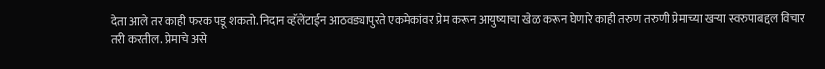देता आले तर काही फरक पडू शकतो. निदान व्हॅलेंटाईन आठवड्यापुरते एकमेकांवर प्रेम करून आयुष्याचा खेळ करून घेणारे काही तरुण तरुणी प्रेमाच्या खऱ्या स्वरुपाबद्दल विचार तरी करतील. प्रेमाचे असे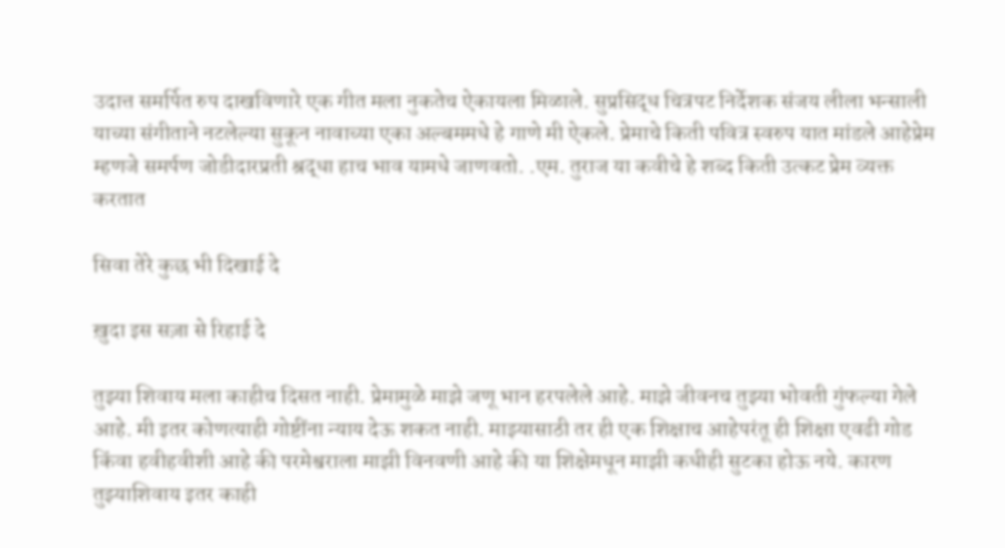उदात्त समर्पित रुप दाखविणारे एक गीत मला नुकतेच ऐकायला मिळाले. सुप्रसिद्ध चित्रपट निर्देशक संजय लीला भन्साली याच्या संगीताने नटलेल्या सुकून नावाच्या एका अल्बममधे हे गाणे मी ऐकले. प्रेमाचे किती पवित्र स्वरुप यात मांडले आहेप्रेम म्हणजे समर्पण जोडीदारप्रती श्रद्धा हाच भाव यामधे जाणवतो. .एम. तुराज या कवीचे हे शब्द किती उत्कट प्रेम व्यक्त करतात

सिवा तेरे कुछ भी दिखाई दे

ख़ुदा इस सज़ा से रिहाई दे

तुझ्या शिवाय मला काहीच दिसत नाही. प्रेमामुळे माझे जणू भान हरपलेले आहे. माझे जीवनच तुझ्या भोवती गुंफल्या गेले आहे. मी इतर कोणत्याही गोष्टींना न्याय देऊ शकत नाही. माझ्यासाठी तर ही एक शिक्षाच आहेपरंतू ही शिक्षा एवढी गोड किंवा हवीहवीशी आहे की परमेश्वराला माझी विनवणी आहे की या शिक्षेमधून माझी कधीही सुटका होऊ नये. कारण तुझ्याशिवाय इतर काही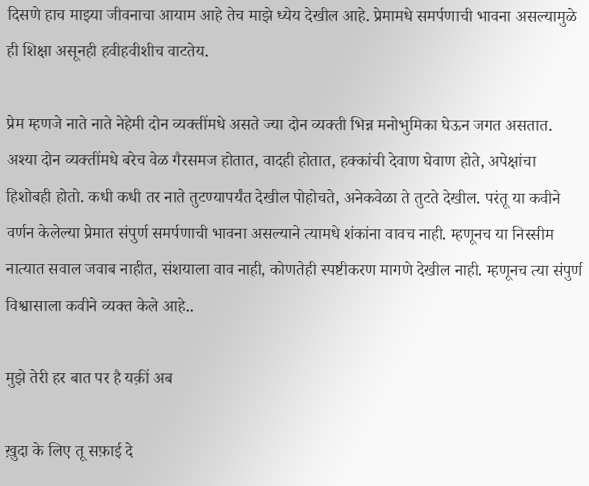दिसणे हाच माझ्या जीवनाचा आयाम आहे तेच माझे ध्येय देखील आहे. प्रेमामधे समर्पणाची भावना असल्यामुळे ही शिक्षा असूनही हवीहवीशीच वाटतेय.

प्रेम म्हणजे नाते नाते नेहेमी दोन व्यक्तींमधे असते ज्या दोन व्यक्ती भिन्न मनोभुमिका घेऊन जगत असतात. अश्या दोन व्यक्तींमधे बरेच वेळ गैरसमज होतात, वादही होतात, हक्कांची देवाण घेवाण होते, अपेक्षांचा हिशोबही होतो. कधी कधी तर नाते तुटण्यापर्यंत देखील पोहोचते, अनेकवेळा ते तुटते देखील. परंतू या कवीने वर्णन केलेल्या प्रेमात संपुर्ण समर्पणाची भावना असल्याने त्यामधे शंकांना वावच नाही. म्हणूनच या निस्सीम नात्यात सवाल जवाब नाहीत, संशयाला वाव नाही, कोणतेही स्पष्टीकरण मागणे देखील नाही. म्हणूनच त्या संपुर्ण विश्वासाला कवीने व्यक्त केले आहे..

मुझे तेरी हर बात पर है यक़ीं अब

ख़ुदा के लिए तू सफ़ाई दे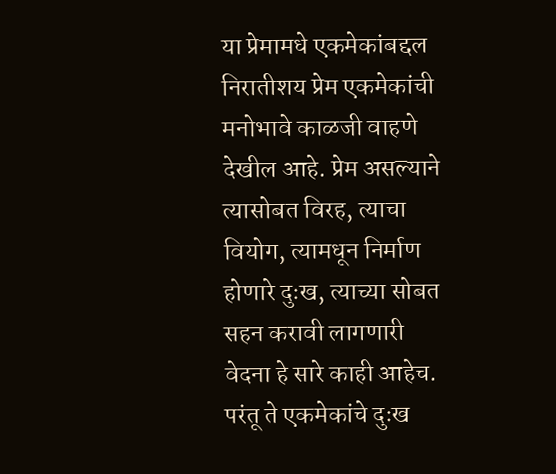या प्रेमामधे एकमेकांबद्दल निरातीशय प्रेम एकमेकांची मनोभावे काळजी वाहणे देखील आहे. प्रेम असल्याने त्यासोबत विरह, त्याचा वियोग, त्यामधून निर्माण होणारे दुःख, त्याच्या सोबत सहन करावी लागणारी वेदना हे सारे काही आहेच. परंतू ते एकमेकांचे दुःख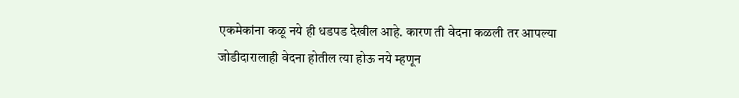एकमेकांना कळू नये ही धडपड देखील आहे. कारण ती वेदना कळली तर आपल्या जोडीदारालाही वेदना होतील त्या होऊ नये म्हणून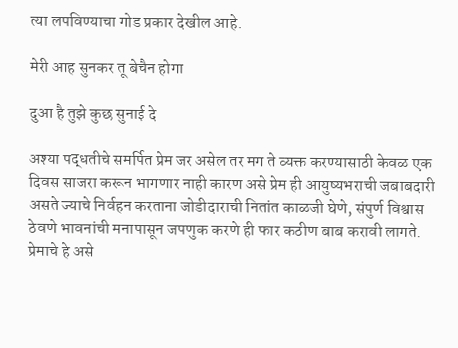त्या लपविण्याचा गोड प्रकार देखील आहे.

मेरी आह सुनकर तू बेचैन होगा

दुआ है तुझे कुछ सुनाई दे

अश्या पद्धतीचे समर्पित प्रेम जर असेल तर मग ते व्यक्त करण्यासाठी केवळ एक दिवस साजरा करून भागणार नाही कारण असे प्रेम ही आयुष्यभराची जबाबदारी असते ज्याचे निर्वहन करताना जोडीदाराची नितांत काळजी घेणे, संपुर्ण विश्वास ठेवणे भावनांची मनापासून जपणुक करणे ही फार कठीण बाब करावी लागते. प्रेमाचे हे असे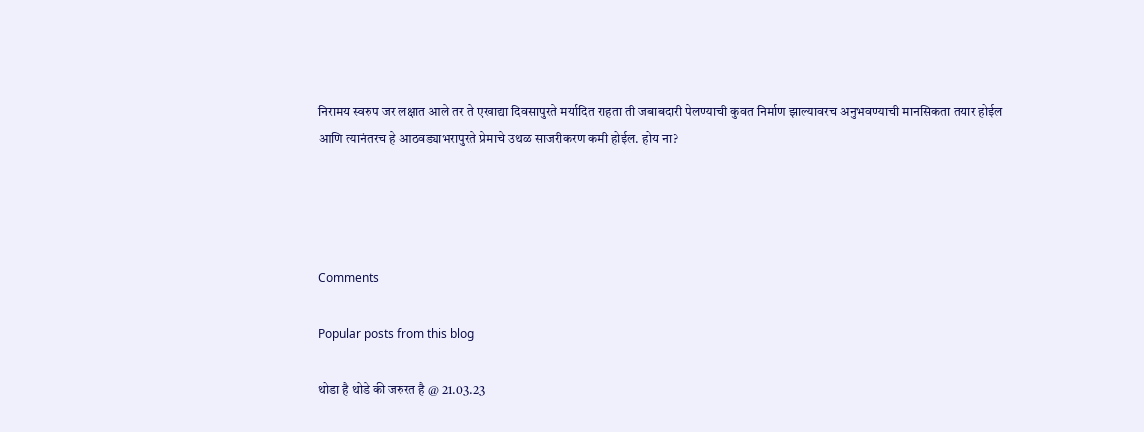निरामय स्वरुप जर लक्षात आले तर ते एखाद्या दिवसापुरते मर्यादित राहता ती जबाबदारी पेलण्याची कुवत निर्माण झाल्यावरच अनुभवण्याची मानसिकता तयार होईल आणि त्यानंतरच हे आठवड्याभरापुरते प्रेमाचे उथळ साजरीकरण कमी होईल. होय ना?




Comments

Popular posts from this blog

थोडा है थोडे की जरुरत है @ 21.03.23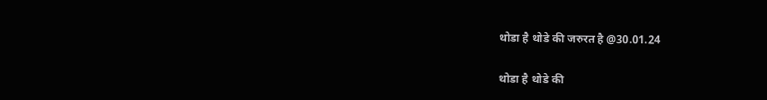थोडा है थोडे की जरुरत है @30.01.24

थोडा है थोडे की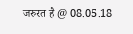जरुरत है @ 08.05.18